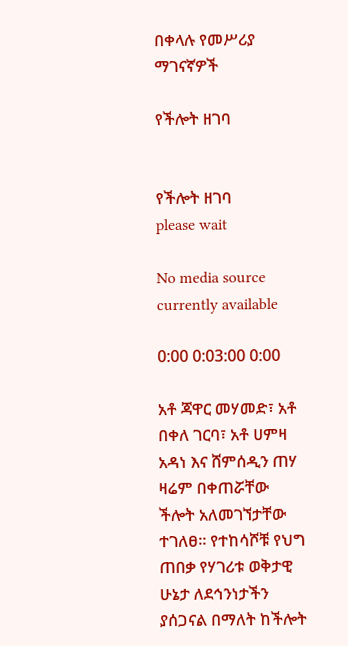በቀላሉ የመሥሪያ ማገናኛዎች

የችሎት ዘገባ


የችሎት ዘገባ
please wait

No media source currently available

0:00 0:03:00 0:00

አቶ ጃዋር መሃመድ፣ አቶ በቀለ ገርባ፣ አቶ ሀምዛ አዳነ እና ሸምሰዲን ጠሃ ዛሬም በቀጠሯቸው ችሎት አለመገኘታቸው ተገለፀ። የተከሳሾቹ የህግ ጠበቃ የሃገሪቱ ወቅታዊ ሁኔታ ለደኅንነታችን ያሰጋናል በማለት ከችሎት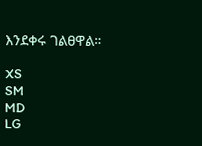እንደቀሩ ገልፀዋል።

XS
SM
MD
LG